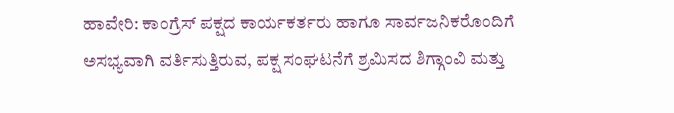ಹಾವೇರಿ: ಕಾಂಗ್ರೆಸ್ ಪಕ್ಷದ ಕಾರ್ಯಕರ್ತರು ಹಾಗೂ ಸಾರ್ವಜನಿಕರೊಂದಿಗೆ ಅಸಭ್ಯವಾಗಿ ವರ್ತಿಸುತ್ತಿರುವ, ಪಕ್ಷ ಸಂಘಟನೆಗೆ ಶ್ರಮಿಸದ ಶಿಗ್ಗಾಂವಿ ಮತ್ತು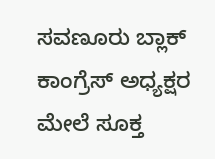ಸವಣೂರು ಬ್ಲಾಕ್ ಕಾಂಗ್ರೆಸ್ ಅಧ್ಯಕ್ಷರ ಮೇಲೆ ಸೂಕ್ತ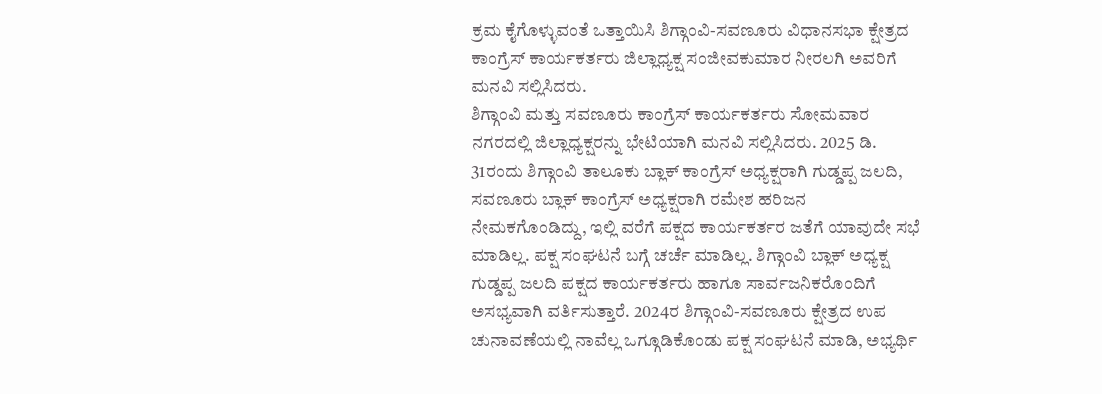ಕ್ರಮ ಕೈಗೊಳ್ಳುವಂತೆ ಒತ್ತಾಯಿಸಿ ಶಿಗ್ಗಾಂವಿ-ಸವಣೂರು ವಿಧಾನಸಭಾ ಕ್ಷೇತ್ರದ ಕಾಂಗ್ರೆಸ್ ಕಾರ್ಯಕರ್ತರು ಜಿಲ್ಲಾಧ್ಯಕ್ಷ ಸಂಜೀವಕುಮಾರ ನೀರಲಗಿ ಅವರಿಗೆ ಮನವಿ ಸಲ್ಲಿಸಿದರು.
ಶಿಗ್ಗಾಂವಿ ಮತ್ತು ಸವಣೂರು ಕಾಂಗ್ರೆಸ್ ಕಾರ್ಯಕರ್ತರು ಸೋಮವಾರ ನಗರದಲ್ಲಿ ಜಿಲ್ಲಾಧ್ಯಕ್ಷರನ್ನು ಭೇಟಿಯಾಗಿ ಮನವಿ ಸಲ್ಲಿಸಿದರು. 2025 ಡಿ. 31ರಂದು ಶಿಗ್ಗಾಂವಿ ತಾಲೂಕು ಬ್ಲಾಕ್ ಕಾಂಗ್ರೆಸ್ ಅಧ್ಯಕ್ಷರಾಗಿ ಗುಡ್ಡಪ್ಪ ಜಲದಿ, ಸವಣೂರು ಬ್ಲಾಕ್ ಕಾಂಗ್ರೆಸ್ ಅಧ್ಯಕ್ಷರಾಗಿ ರಮೇಶ ಹರಿಜನ ನೇಮಕಗೊಂಡಿದ್ದು, ಇಲ್ಲಿ ವರೆಗೆ ಪಕ್ಷದ ಕಾರ್ಯಕರ್ತರ ಜತೆಗೆ ಯಾವುದೇ ಸಭೆ ಮಾಡಿಲ್ಲ. ಪಕ್ಷ ಸಂಘಟನೆ ಬಗ್ಗೆ ಚರ್ಚೆ ಮಾಡಿಲ್ಲ. ಶಿಗ್ಗಾಂವಿ ಬ್ಲಾಕ್ ಅಧ್ಯಕ್ಷ ಗುಡ್ಡಪ್ಪ ಜಲದಿ ಪಕ್ಷದ ಕಾರ್ಯಕರ್ತರು ಹಾಗೂ ಸಾರ್ವಜನಿಕರೊಂದಿಗೆ ಅಸಭ್ಯವಾಗಿ ವರ್ತಿಸುತ್ತಾರೆ. 2024ರ ಶಿಗ್ಗಾಂವಿ-ಸವಣೂರು ಕ್ಷೇತ್ರದ ಉಪ ಚುನಾವಣೆಯಲ್ಲಿ ನಾವೆಲ್ಲ ಒಗ್ಗೂಡಿಕೊಂಡು ಪಕ್ಷ ಸಂಘಟನೆ ಮಾಡಿ, ಅಭ್ಯರ್ಥಿ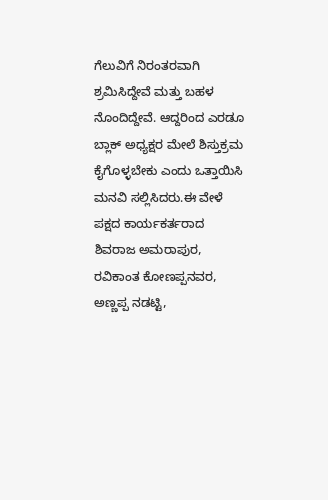ಗೆಲುವಿಗೆ ನಿರಂತರವಾಗಿ ಶ್ರಮಿಸಿದ್ದೇವೆ ಮತ್ತು ಬಹಳ ನೊಂದಿದ್ದೇವೆ. ಆದ್ದರಿಂದ ಎರಡೂ ಬ್ಲಾಕ್ ಅಧ್ಯಕ್ಷರ ಮೇಲೆ ಶಿಸ್ತುಕ್ರಮ ಕೈಗೊಳ್ಳಬೇಕು ಎಂದು ಒತ್ತಾಯಿಸಿ ಮನವಿ ಸಲ್ಲಿಸಿದರು.ಈ ವೇಳೆ ಪಕ್ಷದ ಕಾರ್ಯಕರ್ತರಾದ ಶಿವರಾಜ ಅಮರಾಪುರ, ರವಿಕಾಂತ ಕೋಣಪ್ಪನವರ, ಅಣ್ಣಪ್ಪ ನಡಟ್ಟಿ,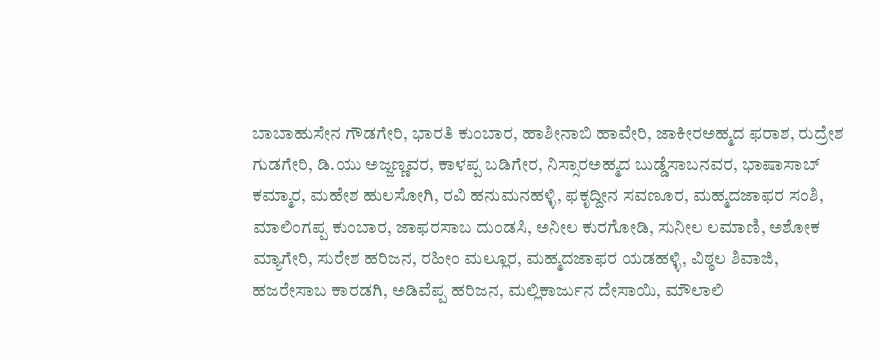ಬಾಬಾಹುಸೇನ ಗೌಡಗೇರಿ, ಭಾರತಿ ಕುಂಬಾರ, ಹಾಶೀನಾಬಿ ಹಾವೇರಿ, ಜಾಕೀರಅಹ್ಮದ ಫರಾಶ, ರುದ್ರೇಶ ಗುಡಗೇರಿ, ಡಿ.ಯು ಅಜ್ಜಣ್ಣವರ, ಕಾಳಪ್ಪ ಬಡಿಗೇರ, ನಿಸ್ಸಾರಅಹ್ಮದ ಬುಡ್ಡೆಸಾಬನವರ, ಭಾಷಾಸಾಬ್ ಕಮ್ಮಾರ, ಮಹೇಶ ಹುಲಸೋಗಿ, ರವಿ ಹನುಮನಹಳ್ಳಿ, ಫಕೃದ್ದೀನ ಸವಣೂರ, ಮಹ್ಮದಜಾಫರ ಸಂಶಿ, ಮಾಲಿಂಗಪ್ಪ ಕುಂಬಾರ, ಜಾಫರಸಾಬ ದುಂಡಸಿ, ಅನೀಲ ಕುರಗೋಡಿ, ಸುನೀಲ ಲಮಾಣಿ, ಅಶೋಕ ಮ್ಯಾಗೇರಿ, ಸುರೇಶ ಹರಿಜನ, ರಹೀಂ ಮಲ್ಲೂರ, ಮಹ್ಮದಜಾಫರ ಯಡಹಳ್ಳಿ, ವಿಠ್ಠಲ ಶಿವಾಜಿ, ಹಜರೇಸಾಬ ಕಾರಡಗಿ, ಅಡಿವೆಪ್ಪ ಹರಿಜನ, ಮಲ್ಲಿಕಾರ್ಜುನ ದೇಸಾಯಿ, ಮೌಲಾಲಿ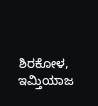ಶಿರಕೋಳ, ಇಮ್ತಿಯಾಜ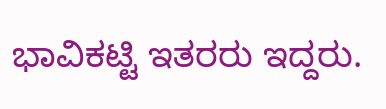ಭಾವಿಕಟ್ಟಿ ಇತರರು ಇದ್ದರು.